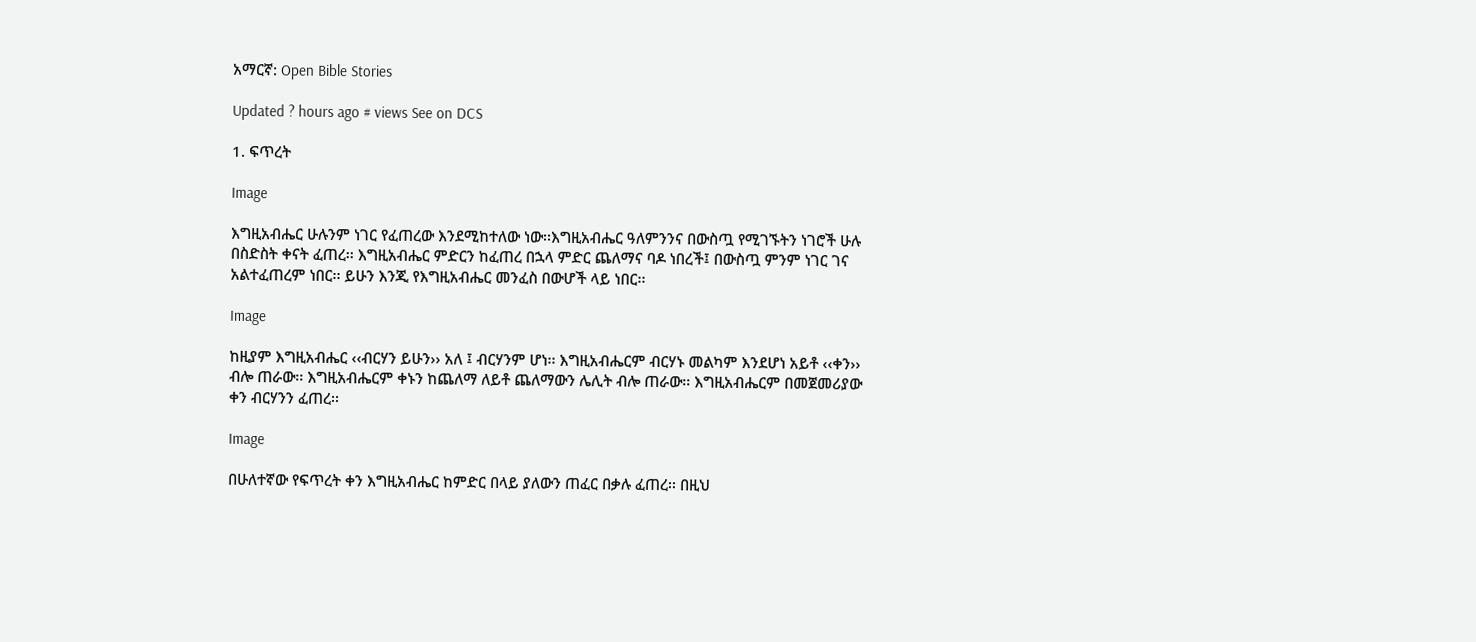አማርኛ: Open Bible Stories

Updated ? hours ago # views See on DCS

1. ፍጥረት

Image

እግዚአብሔር ሁሉንም ነገር የፈጠረው እንደሚከተለው ነው፡፡እግዚአብሔር ዓለምንንና በውስጧ የሚገኙትን ነገሮች ሁሉ በስድስት ቀናት ፈጠረ፡፡ እግዚአብሔር ምድርን ከፈጠረ በኋላ ምድር ጨለማና ባዶ ነበረች፤ በውስጧ ምንም ነገር ገና አልተፈጠረም ነበር፡፡ ይሁን እንጂ የእግዚአብሔር መንፈስ በውሆች ላይ ነበር፡፡

Image

ከዚያም እግዚአብሔር ‹‹ብርሃን ይሁን›› አለ ፤ ብርሃንም ሆነ፡፡ እግዚአብሔርም ብርሃኑ መልካም እንደሆነ አይቶ ‹‹ቀን›› ብሎ ጠራው፡፡ እግዚአብሔርም ቀኑን ከጨለማ ለይቶ ጨለማውን ሌሊት ብሎ ጠራው፡፡ እግዚአብሔርም በመጀመሪያው ቀን ብርሃንን ፈጠረ፡፡

Image

በሁለተኛው የፍጥረት ቀን እግዚአብሔር ከምድር በላይ ያለውን ጠፈር በቃሉ ፈጠረ፡፡ በዚህ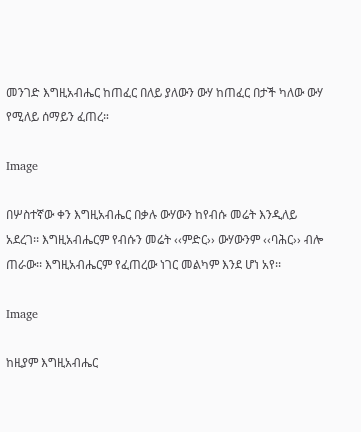መንገድ እግዚአብሔር ከጠፈር በለይ ያለውን ውሃ ከጠፈር በታች ካለው ውሃ የሚለይ ሰማይን ፈጠረ።

Image

በሦስተኛው ቀን እግዚአብሔር በቃሉ ውሃውን ከየብሱ መሬት እንዲለይ አደረገ፡፡ እግዚአብሔርም የብሱን መሬት ‹‹ምድር›› ውሃውንም ‹‹ባሕር›› ብሎ ጠራው፡፡ እግዚአብሔርም የፈጠረው ነገር መልካም እንደ ሆነ አየ፡፡

Image

ከዚያም እግዚአብሔር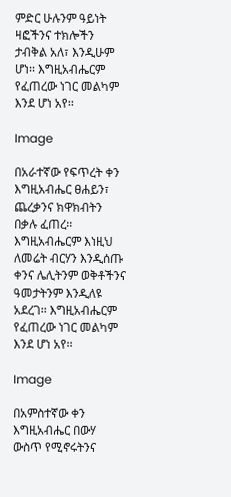ምድር ሁሉንም ዓይነት ዛፎችንና ተክሎችን ታብቅል አለ፣ እንዲሁም ሆነ፡፡ እግዚአብሔርም የፈጠረው ነገር መልካም እንደ ሆነ አየ፡፡

Image

በአራተኛው የፍጥረት ቀን እግዚአብሔር ፀሐይን፣ ጨረቃንና ክዋክብትን በቃሉ ፈጠረ፡፡ እግዚአብሔርም እነዚህ ለመሬት ብርሃን እንዲሰጡ ቀንና ሌሊትንም ወቅቶችንና ዓመታትንም እንዲለዩ አደረገ፡፡ እግዚአብሔርም የፈጠረው ነገር መልካም እንደ ሆነ አየ፡፡

Image

በአምስተኛው ቀን እግዚአብሔር በውሃ ውስጥ የሚኖሩትንና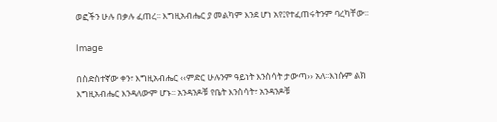ወፎችን ሁሉ በቃሉ ፈጠረ፡፡ እግዚአብሔር ያ መልካም እንደ ሆነ አየ፤የተፈጠሩትንም ባረካቸው፡፡

Image

በስድስተኛው ቀን፣ እግዚአብሔር ‹‹ምድር ሁሉንም ዓይነት እንስሳት ታውጣ›› አለ፡፡እነሱም ልክ እግዚአብሔር እንዳለውም ሆኑ፡፡ አንዳንዶቹ የቤት እንስሳት፣ አንዳንዶቹ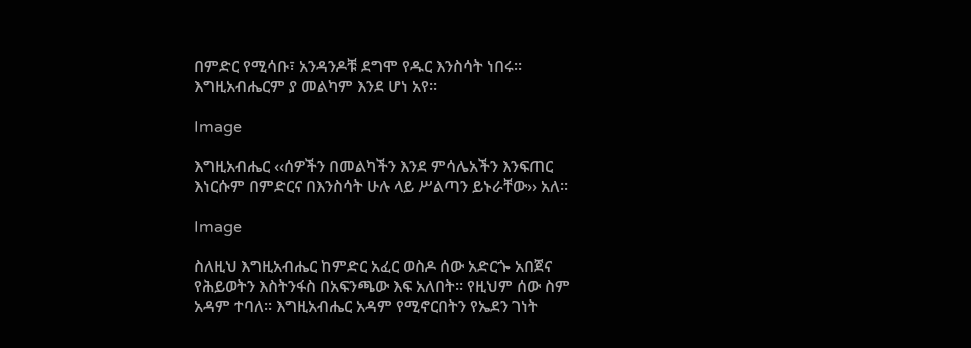በምድር የሚሳቡ፣ አንዳንዶቹ ደግሞ የዱር እንስሳት ነበሩ፡፡ እግዚአብሔርም ያ መልካም እንደ ሆነ አየ፡፡

Image

እግዚአብሔር ‹‹ሰዎችን በመልካችን እንደ ምሳሌአችን እንፍጠር እነርሱም በምድርና በእንስሳት ሁሉ ላይ ሥልጣን ይኑራቸው›› አለ፡፡

Image

ስለዚህ እግዚአብሔር ከምድር አፈር ወስዶ ሰው አድርጐ አበጀና የሕይወትን እስትንፋስ በአፍንጫው እፍ አለበት፡፡ የዚህም ሰው ስም አዳም ተባለ፡፡ እግዚአብሔር አዳም የሚኖርበትን የኤደን ገነት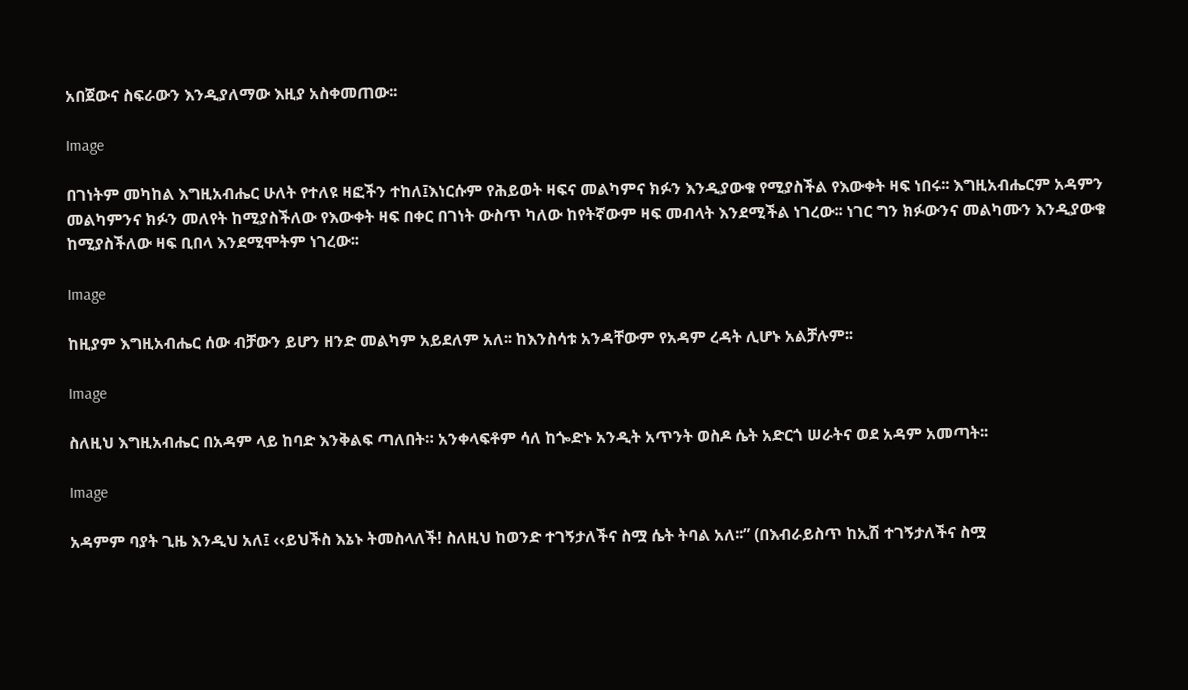አበጀውና ስፍራውን እንዲያለማው እዚያ አስቀመጠው፡፡

Image

በገነትም መካከል እግዚአብሔር ሁለት የተለዩ ዛፎችን ተከለ፤እነርሱም የሕይወት ዛፍና መልካምና ክፉን እንዲያውቁ የሚያስችል የእውቀት ዛፍ ነበሩ፡፡ እግዚአብሔርም አዳምን መልካምንና ክፉን መለየት ከሚያስችለው የእውቀት ዛፍ በቀር በገነት ውስጥ ካለው ከየትኛውም ዛፍ መብላት እንደሚችል ነገረው፡፡ ነገር ግን ክፉውንና መልካሙን እንዲያውቁ ከሚያስችለው ዛፍ ቢበላ እንደሚሞትም ነገረው፡፡

Image

ከዚያም እግዚአብሔር ሰው ብቻውን ይሆን ዘንድ መልካም አይደለም አለ፡፡ ከእንስሳቱ አንዳቸውም የአዳም ረዳት ሊሆኑ አልቻሉም፡፡

Image

ስለዚህ እግዚአብሔር በአዳም ላይ ከባድ እንቅልፍ ጣለበት። አንቀላፍቶም ሳለ ከጐድኑ አንዲት አጥንት ወስዶ ሴት አድርጎ ሠራትና ወደ አዳም አመጣት፡፡

Image

አዳምም ባያት ጊዜ እንዲህ አለ፤ ‹‹ይህችስ እኔኑ ትመስላለች! ስለዚህ ከወንድ ተገኝታለችና ስሟ ሴት ትባል አለ፡፡” (በእብራይስጥ ከኢሽ ተገኝታለችና ስሟ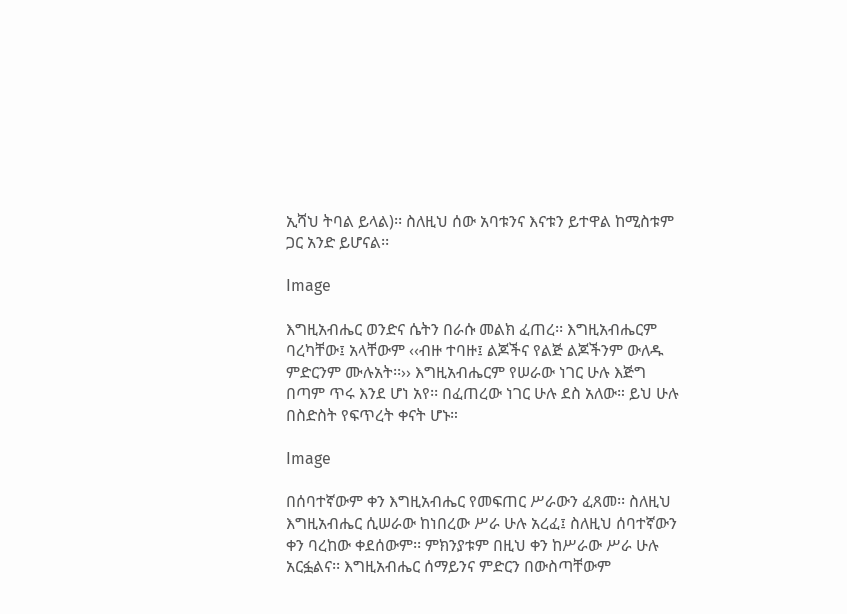ኢሻህ ትባል ይላል)፡፡ ስለዚህ ሰው አባቱንና እናቱን ይተዋል ከሚስቱም ጋር አንድ ይሆናል፡፡

Image

እግዚአብሔር ወንድና ሴትን በራሱ መልክ ፈጠረ፡፡ እግዚአብሔርም ባረካቸው፤ አላቸውም ‹‹ብዙ ተባዙ፤ ልጆችና የልጅ ልጆችንም ውለዱ ምድርንም ሙሉአት፡፡›› እግዚአብሔርም የሠራው ነገር ሁሉ እጅግ በጣም ጥሩ እንደ ሆነ አየ፡፡ በፈጠረው ነገር ሁሉ ደስ አለው። ይህ ሁሉ በስድስት የፍጥረት ቀናት ሆኑ።

Image

በሰባተኛውም ቀን እግዚአብሔር የመፍጠር ሥራውን ፈጸመ፡፡ ስለዚህ እግዚአብሔር ሲሠራው ከነበረው ሥራ ሁሉ አረፈ፤ ስለዚህ ሰባተኛውን ቀን ባረከው ቀደሰውም፡፡ ምክንያቱም በዚህ ቀን ከሥራው ሥራ ሁሉ አርፏልና፡፡ እግዚአብሔር ሰማይንና ምድርን በውስጣቸውም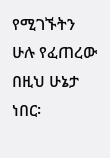የሚገኙትን ሁሉ የፈጠረው በዚህ ሁኔታ ነበር፡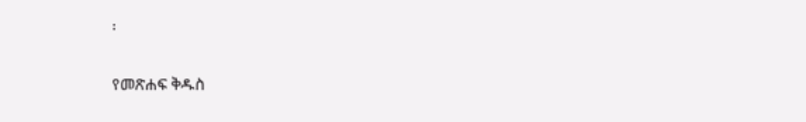፡

የመጽሐፍ ቅዱስ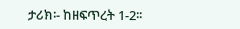ታሪክ፡- ከዘፍጥረት 1-2፡፡